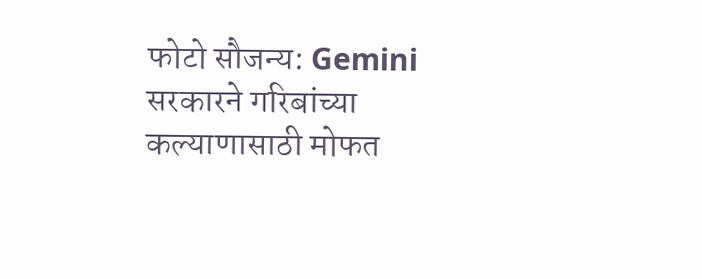फोटो सौजन्य: Gemini
सरकारने गरिबांच्या कल्याणासाठी मोफत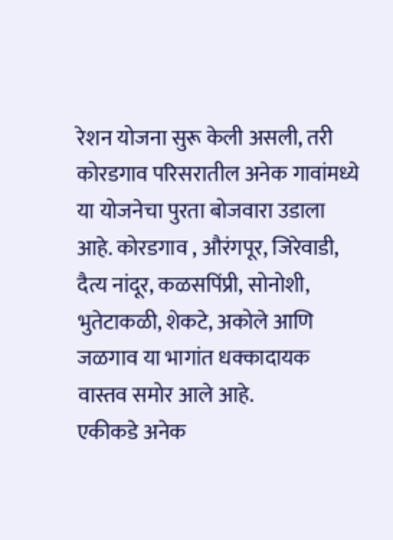रेशन योजना सुरू केली असली, तरी कोरडगाव परिसरातील अनेक गावांमध्ये या योजनेचा पुरता बोजवारा उडाला आहे. कोरडगाव , औरंगपूर, जिरेवाडी, दैत्य नांदूर, कळसपिंप्री, सोनोशी, भुतेटाकळी, शेकटे, अकोले आणि जळगाव या भागांत धक्कादायक वास्तव समोर आले आहे.
एकीकडे अनेक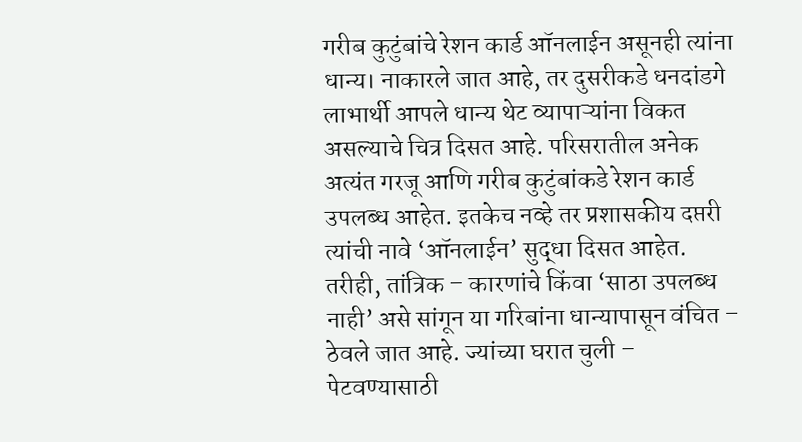गरीब कुटुंबांचे रेशन कार्ड ऑनलाईन असूनही त्यांना धान्य। नाकारले जात आहे, तर दुसरीकडे धनदांडगे लाभार्थी आपले धान्य थेट व्यापाऱ्यांना विकत असल्याचे चित्र दिसत आहे. परिसरातील अनेक अत्यंत गरजू आणि गरीब कुटुंबांकडे रेशन कार्ड उपलब्ध आहेत. इतकेच नव्हे तर प्रशासकीय दप्तरी त्यांची नावे ‘ऑनलाईन’ सुद्धा दिसत आहेत. तरीही, तांत्रिक – कारणांचे किंवा ‘साठा उपलब्ध नाही’ असे सांगून या गरिबांना धान्यापासून वंचित – ठेवले जात आहे. ज्यांच्या घरात चुली – पेटवण्यासाठी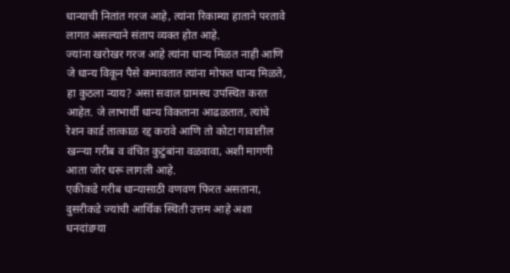धान्याची नितांत गरज आहे, त्यांना रिकाम्या हाताने परतावे लागत असल्याने संताप व्यक्त होत आहे.
ज्यांना खरोखर गरज आहे त्यांना धान्य मिळत नाही आणि जे धान्य विकून पैसे कमावतात त्यांना मोफत धान्य मिळते, हा कुठला न्याय? असा सवाल ग्रामस्थ उपस्थित करत आहेत. जे लाभार्थी धान्य विकताना आढळतात, त्यांचे रेशन कार्ड तात्काळ रद्द करावे आणि तो कोटा गावातील खन्ऱ्या गरीब व वंचित कुटुंबांना वळवावा, अशी मागणी आता जोर धरू लागली आहे.
एकीकडे गरीब धान्यासाठी वणवण फिरत असताना, दुसरीकडे ज्यांची आर्थिक स्थिती उत्तम आहे अशा धनदांडग्या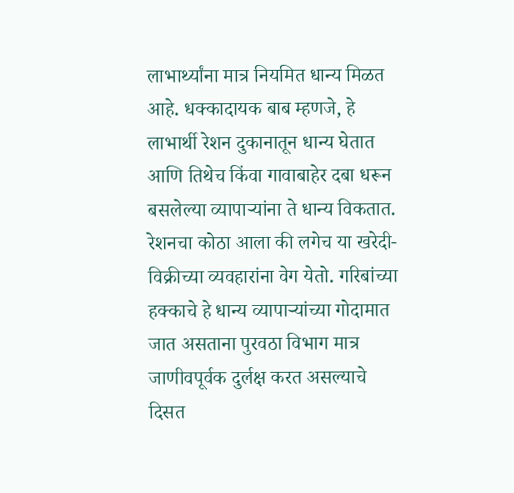लाभार्थ्यांना मात्र नियमित धान्य मिळत आहे. धक्कादायक बाब म्हणजे, हे लाभार्थी रेशन दुकानातून धान्य घेतात आणि तिथेच किंवा गावाबाहेर दबा धरून बसलेल्या व्यापाऱ्यांना ते धान्य विकतात. रेशनचा कोठा आला की लगेच या खरेदी-विक्रीच्या व्यवहारांना वेग येतो. गरिबांच्या हक्काचे हे धान्य व्यापाऱ्यांच्या गोदामात जात असताना पुरवठा विभाग मात्र जाणीवपूर्वक दुर्लक्ष करत असल्याचे दिसत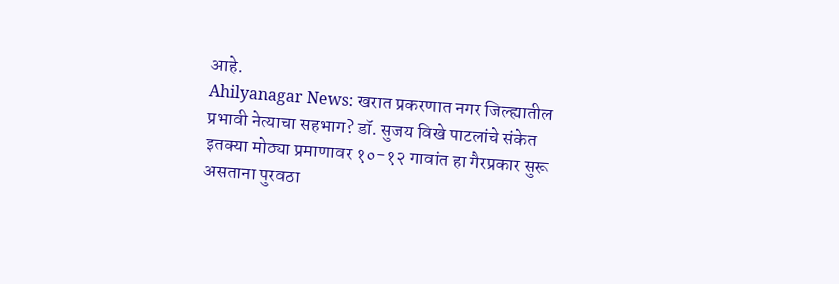आहे.
Ahilyanagar News: खरात प्रकरणात नगर जिल्ह्यातील प्रभावी नेत्याचा सहभाग? डॉ. सुजय विखे पाटलांचे संकेत
इतक्या मोठ्या प्रमाणावर १०-१२ गावांत हा गैरप्रकार सुरू असताना पुरवठा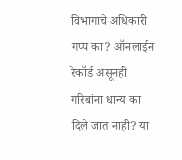विभागाचे अधिकारी गप्प का? ऑनलाईन रेकॉर्ड असूनही गरिबांना धान्य का दिले जात नाही? या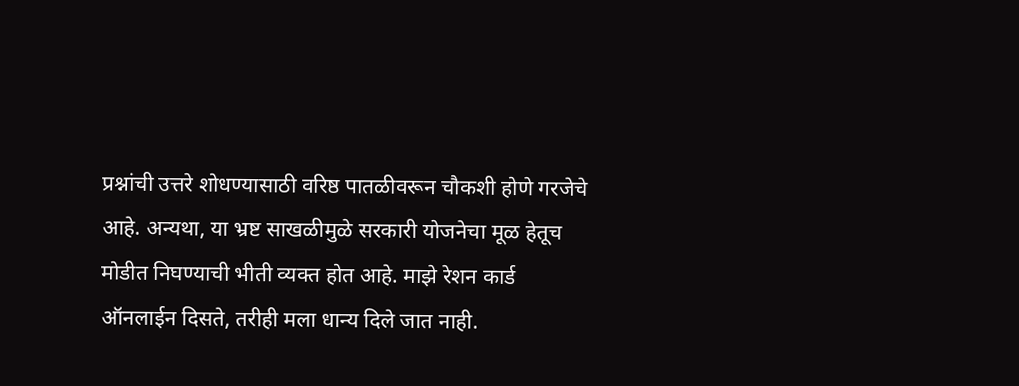प्रश्नांची उत्तरे शोधण्यासाठी वरिष्ठ पातळीवरून चौकशी होणे गरजेचे आहे. अन्यथा, या भ्रष्ट साखळीमुळे सरकारी योजनेचा मूळ हेतूच मोडीत निघण्याची भीती व्यक्त होत आहे. माझे रेशन कार्ड ऑनलाईन दिसते, तरीही मला धान्य दिले जात नाही.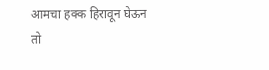आमचा हक्क हिरावून घेऊन तो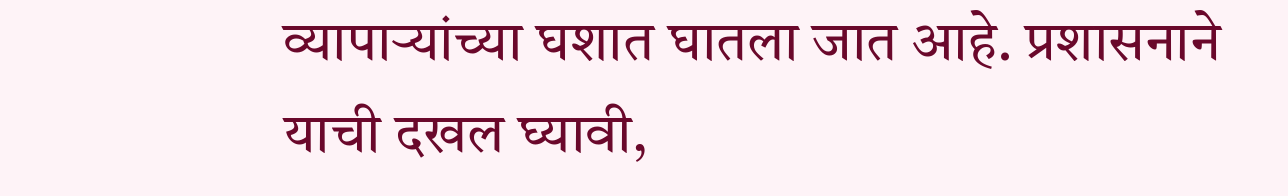व्यापाऱ्यांच्या घशात घातला जात आहे. प्रशासनाने याची दखल घ्यावी,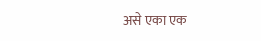असे एका एक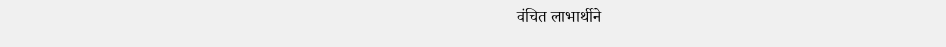वंचित लाभार्थीने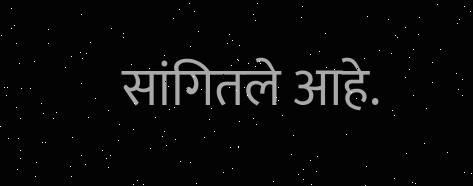सांगितले आहे.